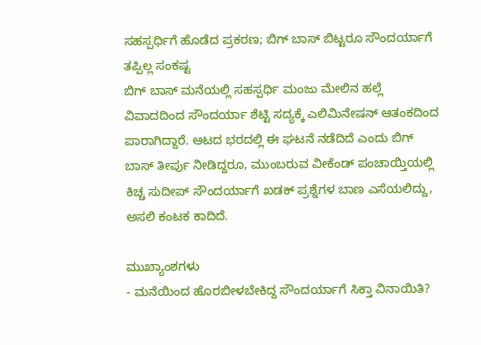ಸಹಸ್ಪರ್ಧಿಗೆ ಹೊಡೆದ ಪ್ರಕರಣ; ಬಿಗ್ ಬಾಸ್ ಬಿಟ್ಟರೂ ಸೌಂದರ್ಯಾಗೆ ತಪ್ಪಿಲ್ಲ ಸಂಕಷ್ಟ
ಬಿಗ್ ಬಾಸ್ ಮನೆಯಲ್ಲಿ ಸಹಸ್ಪರ್ಧಿ ಮಂಜು ಮೇಲಿನ ಹಲ್ಲೆ ವಿವಾದದಿಂದ ಸೌಂದರ್ಯಾ ಶೆಟ್ಟಿ ಸದ್ಯಕ್ಕೆ ಎಲಿಮಿನೇಷನ್ ಆತಂಕದಿಂದ ಪಾರಾಗಿದ್ದಾರೆ. ಆಟದ ಭರದಲ್ಲಿ ಈ ಘಟನೆ ನಡೆದಿದೆ ಎಂದು ಬಿಗ್ ಬಾಸ್ ತೀರ್ಪು ನೀಡಿದ್ದರೂ, ಮುಂಬರುವ ವೀಕೆಂಡ್ ಪಂಚಾಯ್ತಿಯಲ್ಲಿ ಕಿಚ್ಚ ಸುದೀಪ್ ಸೌಂದರ್ಯಾಗೆ ಖಡಕ್ ಪ್ರಶ್ನೆಗಳ ಬಾಣ ಎಸೆಯಲಿದ್ದು, ಅಸಲಿ ಕಂಟಕ ಕಾದಿದೆ.

ಮುಖ್ಯಾಂಶಗಳು
- ಮನೆಯಿಂದ ಹೊರಬೀಳಬೇಕಿದ್ದ ಸೌಂದರ್ಯಾಗೆ ಸಿಕ್ತಾ ವಿನಾಯಿತಿ?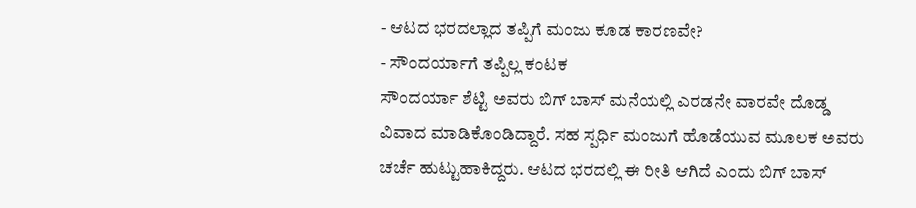- ಆಟದ ಭರದಲ್ಲಾದ ತಪ್ಪಿಗೆ ಮಂಜು ಕೂಡ ಕಾರಣವೇ?
- ಸೌಂದರ್ಯಾಗೆ ತಪ್ಪಿಲ್ಲ ಕಂಟಕ
ಸೌಂದರ್ಯಾ ಶೆಟ್ಟಿ ಅವರು ಬಿಗ್ ಬಾಸ್ ಮನೆಯಲ್ಲಿ ಎರಡನೇ ವಾರವೇ ದೊಡ್ಡ ವಿವಾದ ಮಾಡಿಕೊಂಡಿದ್ದಾರೆ. ಸಹ ಸ್ಪರ್ಧಿ ಮಂಜುಗೆ ಹೊಡೆಯುವ ಮೂಲಕ ಅವರು ಚರ್ಚೆ ಹುಟ್ಟುಹಾಕಿದ್ದರು. ಆಟದ ಭರದಲ್ಲಿ ಈ ರೀತಿ ಆಗಿದೆ ಎಂದು ಬಿಗ್ ಬಾಸ್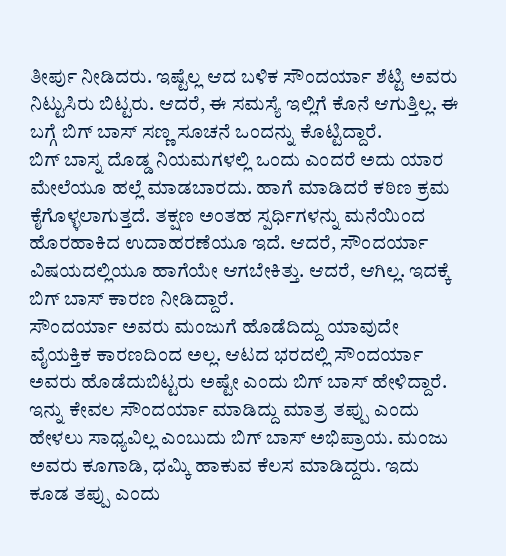ತೀರ್ಪು ನೀಡಿದರು. ಇಷ್ಟೆಲ್ಲ ಆದ ಬಳಿಕ ಸೌಂದರ್ಯಾ ಶೆಟ್ಟಿ ಅವರು ನಿಟ್ಟುಸಿರು ಬಿಟ್ಟರು. ಆದರೆ, ಈ ಸಮಸ್ಯೆ ಇಲ್ಲಿಗೆ ಕೊನೆ ಆಗುತ್ತಿಲ್ಲ. ಈ ಬಗ್ಗೆ ಬಿಗ್ ಬಾಸ್ ಸಣ್ಣ ಸೂಚನೆ ಒಂದನ್ನು ಕೊಟ್ಟಿದ್ದಾರೆ.
ಬಿಗ್ ಬಾಸ್ನ ದೊಡ್ಡ ನಿಯಮಗಳಲ್ಲಿ ಒಂದು ಎಂದರೆ ಅದು ಯಾರ ಮೇಲೆಯೂ ಹಲ್ಲೆ ಮಾಡಬಾರದು. ಹಾಗೆ ಮಾಡಿದರೆ ಕಠಿಣ ಕ್ರಮ ಕೈಗೊಳ್ಳಲಾಗುತ್ತದೆ. ತಕ್ಷಣ ಅಂತಹ ಸ್ಪರ್ಧಿಗಳನ್ನು ಮನೆಯಿಂದ ಹೊರಹಾಕಿದ ಉದಾಹರಣೆಯೂ ಇದೆ. ಆದರೆ, ಸೌಂದರ್ಯಾ ವಿಷಯದಲ್ಲಿಯೂ ಹಾಗೆಯೇ ಆಗಬೇಕಿತ್ತು. ಆದರೆ, ಆಗಿಲ್ಲ. ಇದಕ್ಕೆ ಬಿಗ್ ಬಾಸ್ ಕಾರಣ ನೀಡಿದ್ದಾರೆ.
ಸೌಂದರ್ಯಾ ಅವರು ಮಂಜುಗೆ ಹೊಡೆದಿದ್ದು ಯಾವುದೇ ವೈಯಕ್ತಿಕ ಕಾರಣದಿಂದ ಅಲ್ಲ. ಆಟದ ಭರದಲ್ಲಿ ಸೌಂದರ್ಯಾ ಅವರು ಹೊಡೆದುಬಿಟ್ಟರು ಅಷ್ಟೇ ಎಂದು ಬಿಗ್ ಬಾಸ್ ಹೇಳಿದ್ದಾರೆ. ಇನ್ನು ಕೇವಲ ಸೌಂದರ್ಯಾ ಮಾಡಿದ್ದು ಮಾತ್ರ ತಪ್ಪು ಎಂದು ಹೇಳಲು ಸಾಧ್ಯವಿಲ್ಲ ಎಂಬುದು ಬಿಗ್ ಬಾಸ್ ಅಭಿಪ್ರಾಯ. ಮಂಜು ಅವರು ಕೂಗಾಡಿ, ಧಮ್ಕಿ ಹಾಕುವ ಕೆಲಸ ಮಾಡಿದ್ದರು. ಇದು ಕೂಡ ತಪ್ಪು ಎಂದು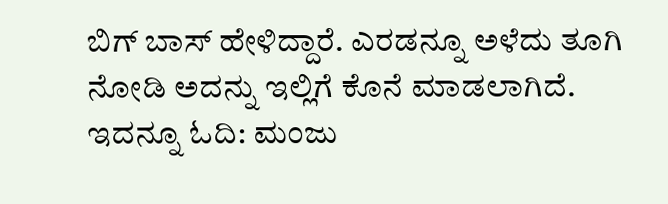ಬಿಗ್ ಬಾಸ್ ಹೇಳಿದ್ದಾರೆ. ಎರಡನ್ನೂ ಅಳೆದು ತೂಗಿ ನೋಡಿ ಅದನ್ನು ಇಲ್ಲಿಗೆ ಕೊನೆ ಮಾಡಲಾಗಿದೆ.
ಇದನ್ನೂ ಓದಿ: ಮಂಜು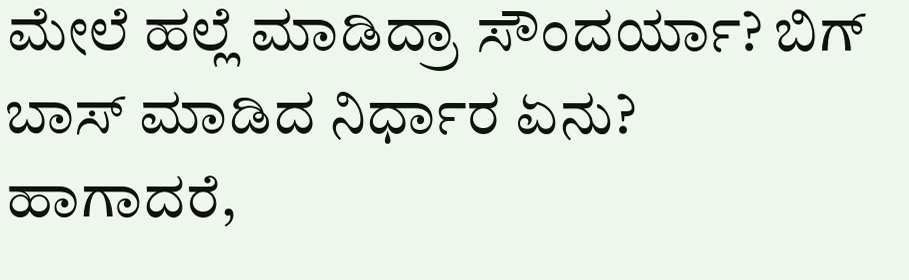ಮೇಲೆ ಹಲ್ಲೆ ಮಾಡಿದ್ರಾ ಸೌಂದರ್ಯಾ? ಬಿಗ್ ಬಾಸ್ ಮಾಡಿದ ನಿರ್ಧಾರ ಏನು?
ಹಾಗಾದರೆ,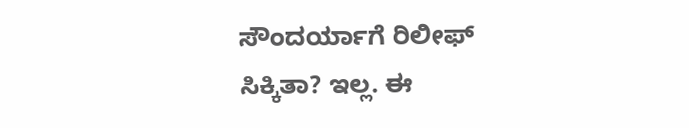ಸೌಂದರ್ಯಾಗೆ ರಿಲೀಫ್ ಸಿಕ್ಕಿತಾ? ಇಲ್ಲ. ಈ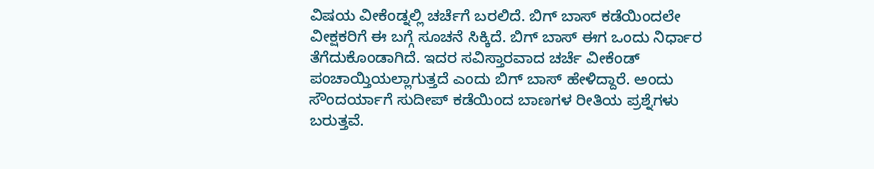ವಿಷಯ ವೀಕೆಂಡ್ನಲ್ಲಿ ಚರ್ಚೆಗೆ ಬರಲಿದೆ. ಬಿಗ್ ಬಾಸ್ ಕಡೆಯಿಂದಲೇ ವೀಕ್ಷಕರಿಗೆ ಈ ಬಗ್ಗೆ ಸೂಚನೆ ಸಿಕ್ಕಿದೆ. ಬಿಗ್ ಬಾಸ್ ಈಗ ಒಂದು ನಿರ್ಧಾರ ತೆಗೆದುಕೊಂಡಾಗಿದೆ. ಇದರ ಸವಿಸ್ತಾರವಾದ ಚರ್ಚೆ ವೀಕೆಂಡ್ ಪಂಚಾಯ್ತಿಯಲ್ಲಾಗುತ್ತದೆ ಎಂದು ಬಿಗ್ ಬಾಸ್ ಹೇಳಿದ್ದಾರೆ. ಅಂದು ಸೌಂದರ್ಯಾಗೆ ಸುದೀಪ್ ಕಡೆಯಿಂದ ಬಾಣಗಳ ರೀತಿಯ ಪ್ರಶ್ನೆಗಳು ಬರುತ್ತವೆ.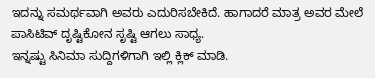ಇದನ್ನು ಸಮರ್ಥವಾಗಿ ಅವರು ಎದುರಿಸಬೇಕಿದೆ. ಹಾಗಾದರೆ ಮಾತ್ರ ಅವರ ಮೇಲೆ ಪಾಸಿಟಿವ್ ದೃಷ್ಟಿಕೋನ ಸೃಷ್ಟಿ ಆಗಲು ಸಾಧ್ಯ.
ಇನ್ನಷ್ಟು ಸಿನಿಮಾ ಸುದ್ದಿಗಳಿಗಾಗಿ ಇಲ್ಲಿ ಕ್ಲಿಕ್ ಮಾಡಿ.